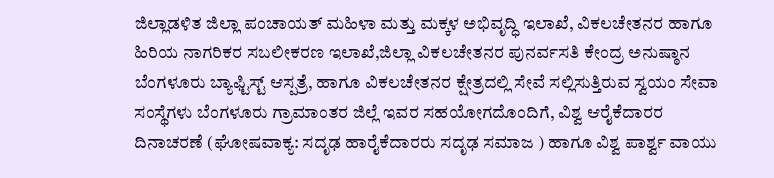ಜಿಲ್ಲಾಡಳಿತ ಜಿಲ್ಲಾ ಪಂಚಾಯತ್ ಮಹಿಳಾ ಮತ್ತು ಮಕ್ಕಳ ಅಭಿವೃದ್ಧಿ ಇಲಾಖೆ, ವಿಕಲಚೇತನರ ಹಾಗೂ ಹಿರಿಯ ನಾಗರಿಕರ ಸಬಲೀಕರಣ ಇಲಾಖೆ,ಜಿಲ್ಲಾ ವಿಕಲಚೇತನರ ಪುನರ್ವಸತಿ ಕೇಂದ್ರ ಅನುಷ್ಠಾನ ಬೆಂಗಳೂರು ಬ್ಯಾಫ್ಟಿಸ್ಟ್ ಆಸ್ಪತ್ರೆ, ಹಾಗೂ ವಿಕಲಚೇತನರ ಕ್ಷೇತ್ರದಲ್ಲಿ ಸೇವೆ ಸಲ್ಲಿಸುತ್ತಿರುವ ಸ್ವಯಂ ಸೇವಾ ಸಂಸ್ಥೆಗಳು ಬೆಂಗಳೂರು ಗ್ರಾಮಾಂತರ ಜಿಲ್ಲೆ ಇವರ ಸಹಯೋಗದೊಂದಿಗೆ, ವಿಶ್ವ ಆರೈಕೆದಾರರ ದಿನಾಚರಣೆ (ಘೋಷವಾಕ್ಯ: ಸದೃಢ ಹಾರೈಕೆದಾರರು ಸದೃಢ ಸಮಾಜ ) ಹಾಗೂ ವಿಶ್ವ ಪಾರ್ಶ್ವ ವಾಯು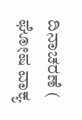ದಿನಾಚರಣೆ ( ಘೋಷ ವಾಕ್ಯ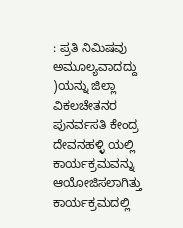: ಪ್ರತಿ ನಿಮಿಷವು ಅಮೂಲ್ಯವಾದದ್ದು )ಯನ್ನು ಜಿಲ್ಲಾ ವಿಕಲಚೇತನರ ಪುನರ್ವಸತಿ ಕೇಂದ್ರ ದೇವನಹಳ್ಳಿ ಯಲ್ಲಿ ಕಾರ್ಯಕ್ರಮವನ್ನು ಆಯೋಜಿಸಲಾಗಿತ್ತು ಕಾರ್ಯಕ್ರಮದಲ್ಲಿ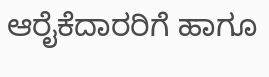ಆರೈಕೆದಾರರಿಗೆ ಹಾಗೂ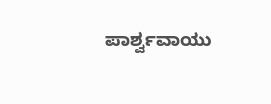ಪಾರ್ಶ್ವವಾಯು